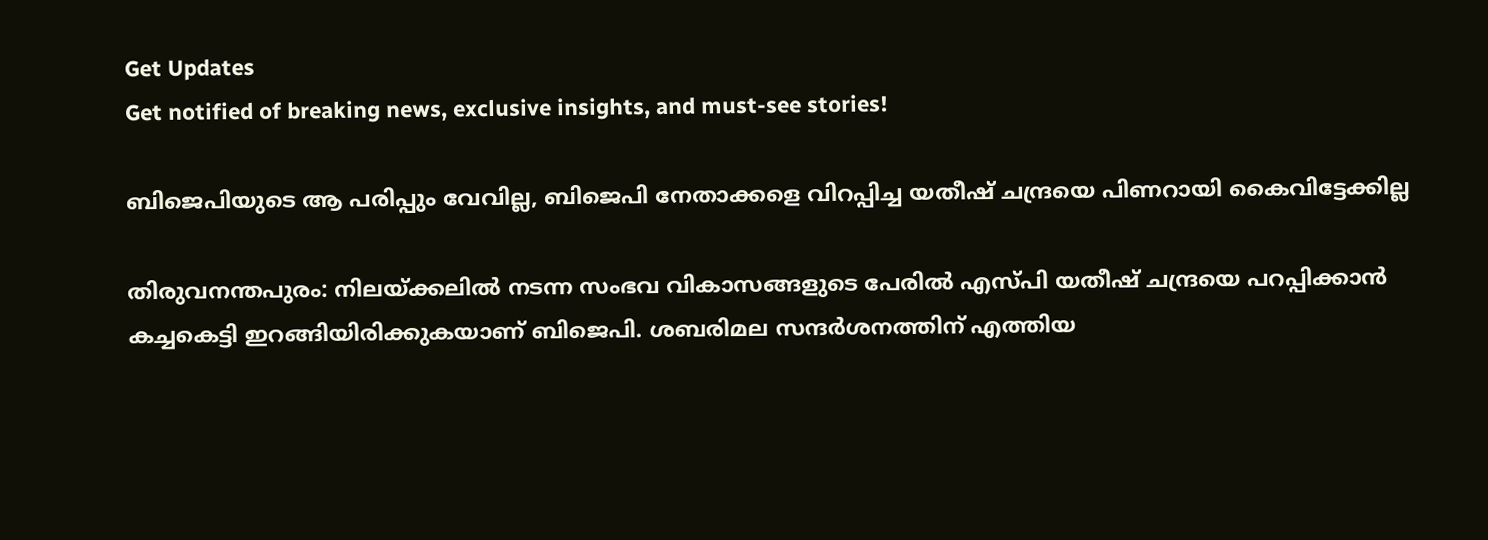Get Updates
Get notified of breaking news, exclusive insights, and must-see stories!

ബിജെപിയുടെ ആ പരിപ്പും വേവില്ല, ബിജെപി നേതാക്കളെ വിറപ്പിച്ച യതീഷ് ചന്ദ്രയെ പിണറായി കൈവിട്ടേക്കില്ല

തിരുവനന്തപുരം: നിലയ്ക്കലില്‍ നടന്ന സംഭവ വികാസങ്ങളുടെ പേരില്‍ എസ്പി യതീഷ് ചന്ദ്രയെ പറപ്പിക്കാന്‍ കച്ചകെട്ടി ഇറങ്ങിയിരിക്കുകയാണ് ബിജെപി. ശബരിമല സന്ദര്‍ശനത്തിന് എത്തിയ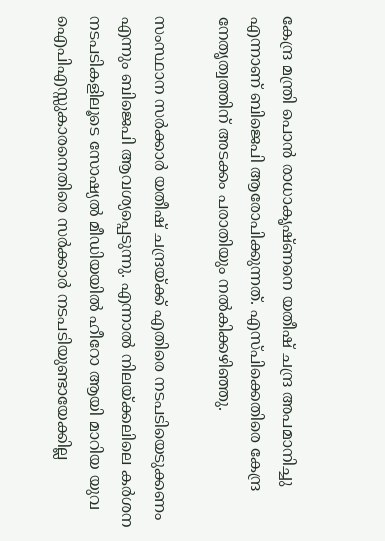കേന്ദ്ര മന്ത്രി പൊന്‍ രാധാകൃഷ്ണനെ യതീഷ് ചന്ദ്ര അപമാനിച്ചു എന്നാണ് ബിജെപി ആരോപിക്കുന്നത്. എസ്പിക്കെതിരെ കേന്ദ്ര നേതൃത്വത്തിന് അടക്കം പരാതിയും നല്‍കിക്കഴിഞ്ഞു.

സംസ്ഥാന സര്‍ക്കാര്‍ യതീഷ് ചന്ദ്രയ്ക്ക് എതിരെ നടപടിയെടുക്കണം എന്നും ബിജെപി ആവശ്യപ്പെടുന്നു. എന്നാല്‍ നിലയ്ക്കലിലെ കര്‍ശന നടപടികളിലൂടെ സോഷ്യല്‍ മീഡിയയില്‍ ഹീറോ ആയി മാറിയ യുവ ഐപിഎസ്സുകാരനെതിരെ സര്‍ക്കാര്‍ നടപടിയുണ്ടായേക്കില്ല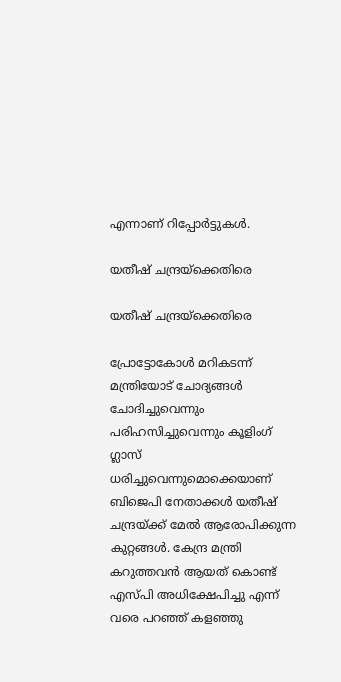എന്നാണ് റിപ്പോര്‍ട്ടുകള്‍.

യതീഷ് ചന്ദ്രയ്ക്കെതിരെ

യതീഷ് ചന്ദ്രയ്ക്കെതിരെ

പ്രോട്ടോകോള്‍ മറികടന്ന് മന്ത്രിയോട് ചോദ്യങ്ങള്‍ ചോദിച്ചുവെന്നും പരിഹസിച്ചുവെന്നും കൂളിംഗ് ഗ്ലാസ് ധരിച്ചുവെന്നുമൊക്കെയാണ് ബിജെപി നേതാക്കള്‍ യതീഷ് ചന്ദ്രയ്ക്ക് മേല്‍ ആരോപിക്കുന്ന കുറ്റങ്ങള്‍. കേന്ദ്ര മന്ത്രി കറുത്തവന്‍ ആയത് കൊണ്ട് എസ്പി അധിക്ഷേപിച്ചു എന്ന് വരെ പറഞ്ഞ് കളഞ്ഞു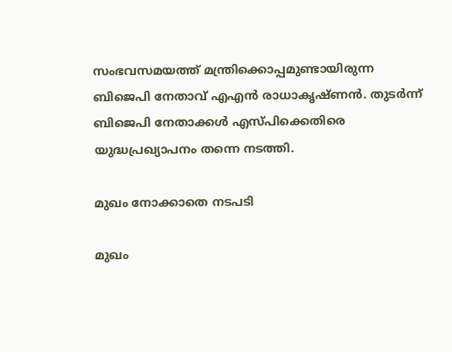സംഭവസമയത്ത് മന്ത്രിക്കൊപ്പമുണ്ടായിരുന്ന ബിജെപി നേതാവ് എഎന്‍ രാധാകൃഷ്ണന്‍. തുടര്‍ന്ന് ബിജെപി നേതാക്കള്‍ എസ്പിക്കെതിരെ യുദ്ധപ്രഖ്യാപനം തന്നെ നടത്തി.

മുഖം നോക്കാതെ നടപടി

മുഖം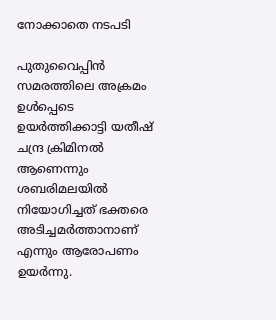നോക്കാതെ നടപടി

പുതുവൈപ്പിന്‍ സമരത്തിലെ അക്രമം ഉള്‍പ്പെടെ ഉയര്‍ത്തിക്കാട്ടി യതീഷ് ചന്ദ്ര ക്രിമിനല്‍ ആണെന്നും ശബരിമലയില്‍ നിയോഗിച്ചത് ഭക്തരെ അടിച്ചമര്‍ത്താനാണ് എന്നും ആരോപണം ഉയര്‍ന്നു.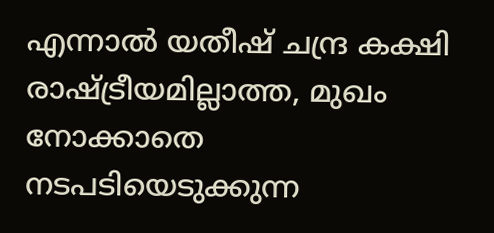എന്നാല്‍ യതീഷ് ചന്ദ്ര കക്ഷി രാഷ്ട്രീയമില്ലാത്ത, മുഖം നോക്കാതെ നടപടിയെടുക്കുന്ന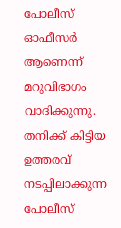പോലീസ് ഓഫീസര്‍ ആണെന്ന് മറുവിഭാഗം വാദിക്കുന്നു. തനിക്ക് കിട്ടിയ ഉത്തരവ് നടപ്പിലാക്കുന്ന പോലീസ്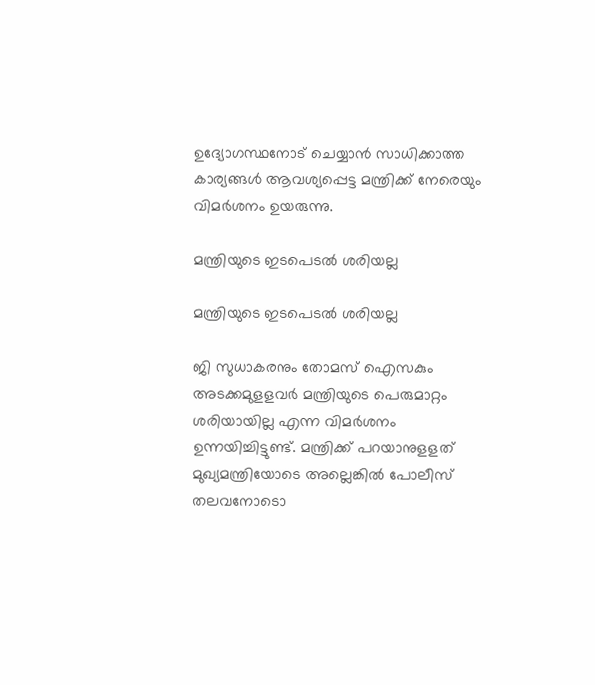ഉദ്യോഗസ്ഥനോട് ചെയ്യാന്‍ സാധിക്കാത്ത കാര്യങ്ങള്‍ ആവശ്യപ്പെട്ട മന്ത്രിക്ക് നേരെയും വിമര്‍ശനം ഉയരുന്നു.

മന്ത്രിയുടെ ഇടപെടൽ ശരിയല്ല

മന്ത്രിയുടെ ഇടപെടൽ ശരിയല്ല

ജി സുധാകരനും തോമസ് ഐസകും അടക്കമുളളവര്‍ മന്ത്രിയുടെ പെരുമാറ്റം ശരിയായില്ല എന്ന വിമര്‍ശനം ഉന്നയിച്ചിട്ടുണ്ട്. മന്ത്രിക്ക് പറയാനുളളത് മുഖ്യമന്ത്രിയോടെ അല്ലെങ്കില്‍ പോലീസ് തലവനോടൊ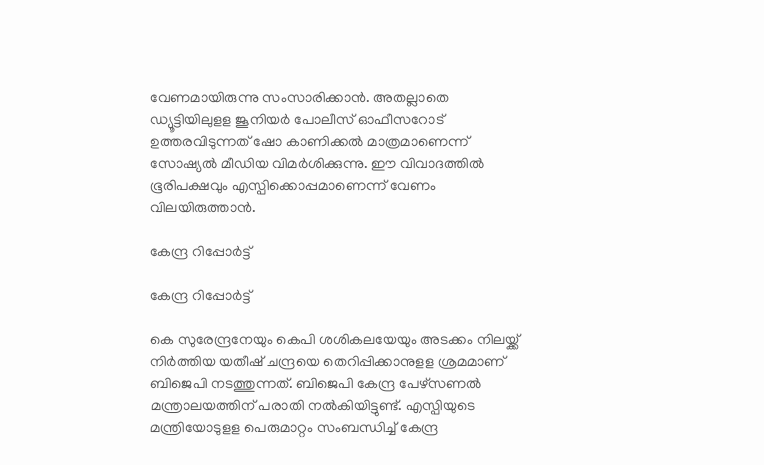വേണമായിരുന്നു സംസാരിക്കാന്‍. അതല്ലാതെ ഡ്യൂട്ടിയിലുളള ജൂനിയര്‍ പോലീസ് ഓഫീസറോട് ഉത്തരവിടുന്നത് ഷോ കാണിക്കല്‍ മാത്രമാണെന്ന് സോഷ്യല്‍ മീഡിയ വിമര്‍ശിക്കുന്നു. ഈ വിവാദത്തില്‍ ഭൂരിപക്ഷവും എസ്പിക്കൊപ്പമാണെന്ന് വേണം വിലയിരുത്താന്‍.

കേന്ദ്ര റിപ്പോർട്ട്

കേന്ദ്ര റിപ്പോർട്ട്

കെ സുരേന്ദ്രനേയും കെപി ശശികലയേയും അടക്കം നിലയ്ക്ക് നിര്‍ത്തിയ യതീഷ് ചന്ദ്രയെ തെറിപ്പിക്കാനുളള ശ്രമമാണ് ബിജെപി നടത്തുന്നത്. ബിജെപി കേന്ദ്ര പേഴ്‌സണല്‍ മന്ത്രാലയത്തിന് പരാതി നല്‍കിയിട്ടുണ്ട്. എസ്പിയുടെ മന്ത്രിയോടുളള പെരുമാറ്റം സംബന്ധിച്ച് കേന്ദ്ര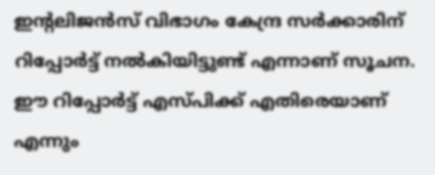ഇന്റലിജന്‍സ് വിഭാഗം കേന്ദ്ര സര്‍ക്കാരിന് റിപ്പോര്‍ട്ട് നല്‍കിയിട്ടുണ്ട് എന്നാണ് സൂചന. ഈ റിപ്പോര്‍ട്ട് എസ്പിക്ക് എതിരെയാണ് എന്നും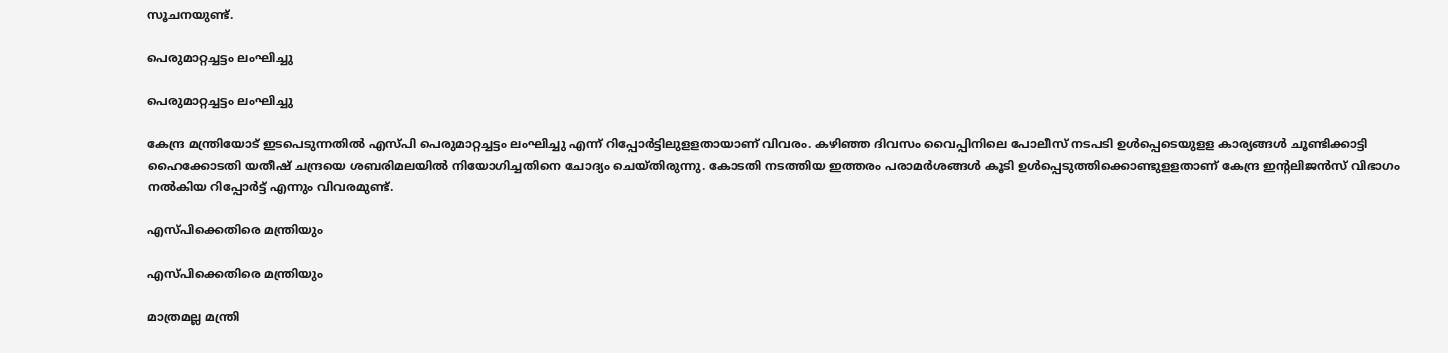സൂചനയുണ്ട്.

പെരുമാറ്റച്ചട്ടം ലംഘിച്ചു

പെരുമാറ്റച്ചട്ടം ലംഘിച്ചു

കേന്ദ്ര മന്ത്രിയോട് ഇടപെടുന്നതില്‍ എസ്പി പെരുമാറ്റച്ചട്ടം ലംഘിച്ചു എന്ന് റിപ്പോര്‍ട്ടിലുളളതായാണ് വിവരം. കഴിഞ്ഞ ദിവസം വൈപ്പിനിലെ പോലീസ് നടപടി ഉള്‍പ്പെടെയുളള കാര്യങ്ങള്‍ ചൂണ്ടിക്കാട്ടി ഹൈക്കോടതി യതീഷ് ചന്ദ്രയെ ശബരിമലയില്‍ നിയോഗിച്ചതിനെ ചോദ്യം ചെയ്തിരുന്നു. കോടതി നടത്തിയ ഇത്തരം പരാമര്‍ശങ്ങള്‍ കൂടി ഉള്‍പ്പെടുത്തിക്കൊണ്ടുളളതാണ് കേന്ദ്ര ഇന്റലിജന്‍സ് വിഭാഗം നല്‍കിയ റിപ്പോര്‍ട്ട് എന്നും വിവരമുണ്ട്.

എസ്പിക്കെതിരെ മന്ത്രിയും

എസ്പിക്കെതിരെ മന്ത്രിയും

മാത്രമല്ല മന്ത്രി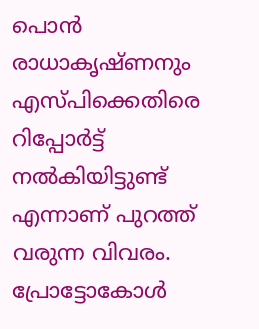പൊന്‍ രാധാകൃഷ്ണനും എസ്പിക്കെതിരെ റിപ്പോര്‍ട്ട് നല്‍കിയിട്ടുണ്ട് എന്നാണ് പുറത്ത് വരുന്ന വിവരം. പ്രോട്ടോകോള്‍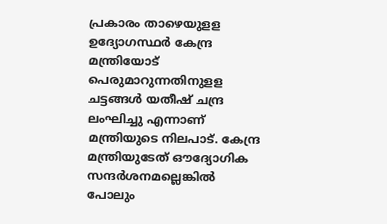പ്രകാരം താഴെയുളള ഉദ്യോഗസ്ഥര്‍ കേന്ദ്ര മന്ത്രിയോട് പെരുമാറുന്നതിനുളള ചട്ടങ്ങള്‍ യതീഷ് ചന്ദ്ര ലംഘിച്ചു എന്നാണ് മന്ത്രിയുടെ നിലപാട്. കേന്ദ്ര മന്ത്രിയുടേത് ഔദ്യോഗിക സന്ദര്‍ശനമല്ലെങ്കില്‍ പോലും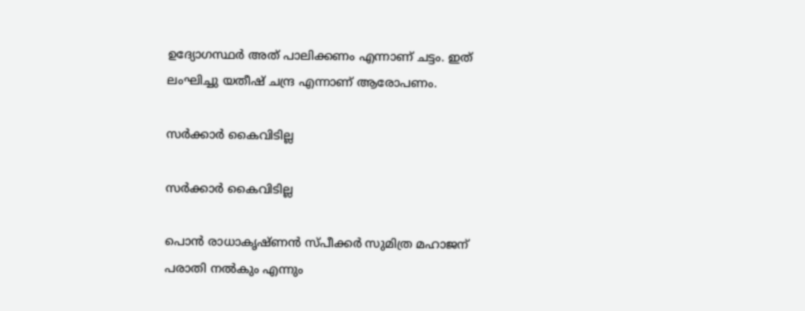ഉദ്യോഗസ്ഥര്‍ അത് പാലിക്കണം എന്നാണ് ചട്ടം. ഇത് ലംഘിച്ചു യതീഷ് ചന്ദ്ര എന്നാണ് ആരോപണം.

സർക്കാർ കൈവിടില്ല

സർക്കാർ കൈവിടില്ല

പൊന്‍ രാധാകൃഷ്ണന്‍ സ്പീക്കര്‍ സുമിത്ര മഹാജന് പരാതി നല്‍കും എന്നും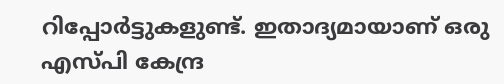റിപ്പോര്‍ട്ടുകളുണ്ട്. ഇതാദ്യമായാണ് ഒരു എസ്പി കേന്ദ്ര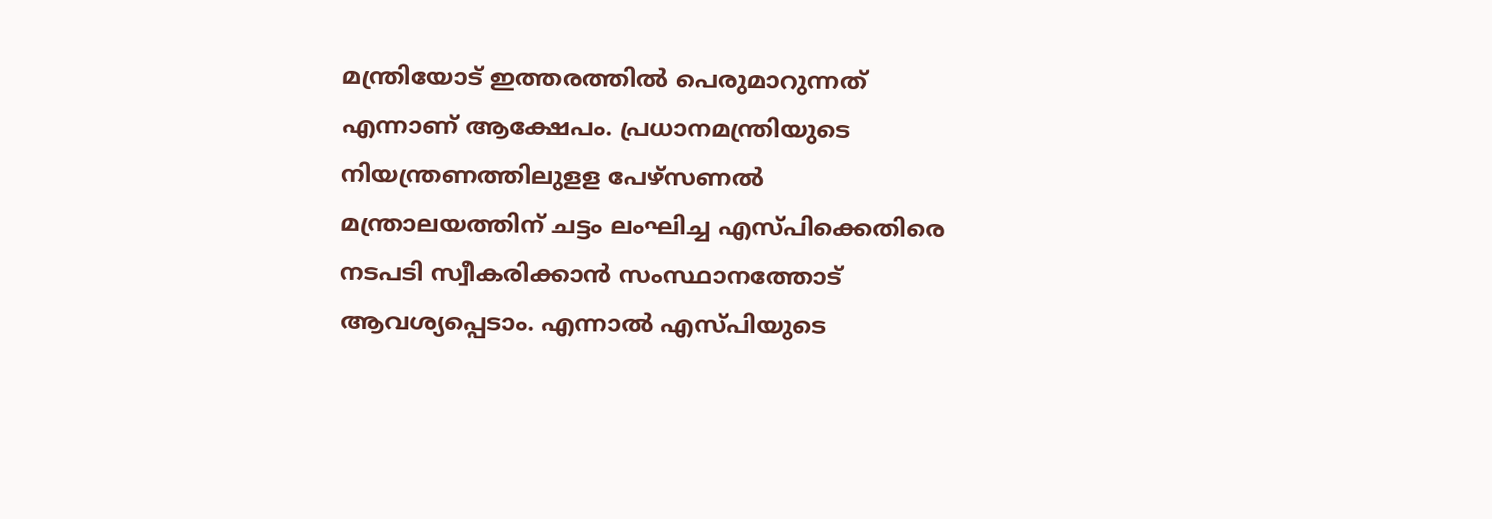മന്ത്രിയോട് ഇത്തരത്തില്‍ പെരുമാറുന്നത് എന്നാണ് ആക്ഷേപം. പ്രധാനമന്ത്രിയുടെ നിയന്ത്രണത്തിലുളള പേഴ്‌സണല്‍ മന്ത്രാലയത്തിന് ചട്ടം ലംഘിച്ച എസ്പിക്കെതിരെ നടപടി സ്വീകരിക്കാന്‍ സംസ്ഥാനത്തോട് ആവശ്യപ്പെടാം. എന്നാല്‍ എസ്പിയുടെ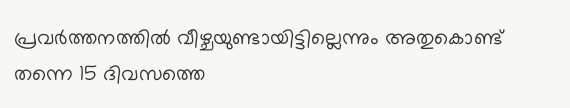പ്രവര്‍ത്തനത്തില്‍ വീഴ്ചയുണ്ടായിട്ടില്ലെന്നും അതുകൊണ്ട് തന്നെ 15 ദിവസത്തെ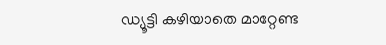ഡ്യൂട്ടി കഴിയാതെ മാറ്റേണ്ട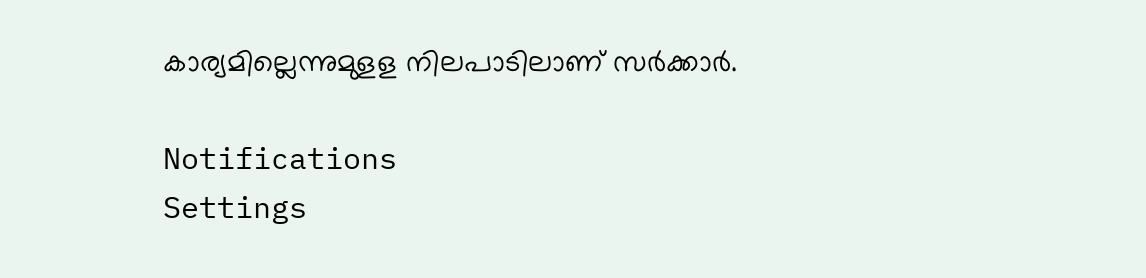കാര്യമില്ലെന്നുമുളള നിലപാടിലാണ് സര്‍ക്കാര്‍.

Notifications
Settings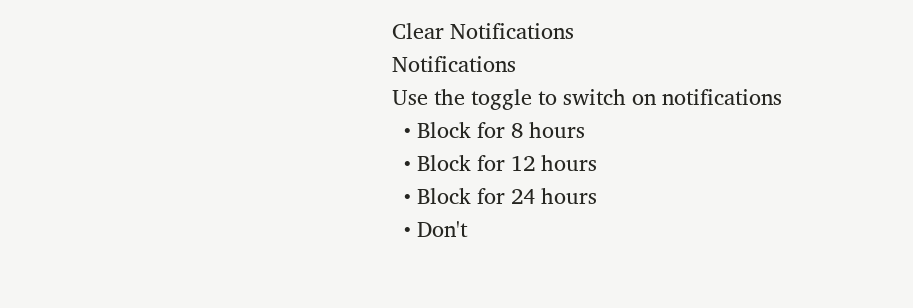Clear Notifications
Notifications
Use the toggle to switch on notifications
  • Block for 8 hours
  • Block for 12 hours
  • Block for 24 hours
  • Don't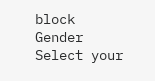block
Gender
Select your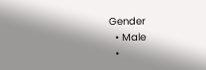Gender
  • Male
  •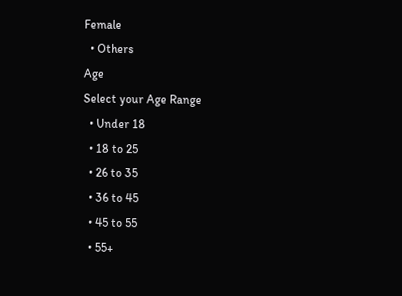Female
  • Others
Age
Select your Age Range
  • Under 18
  • 18 to 25
  • 26 to 35
  • 36 to 45
  • 45 to 55
  • 55+